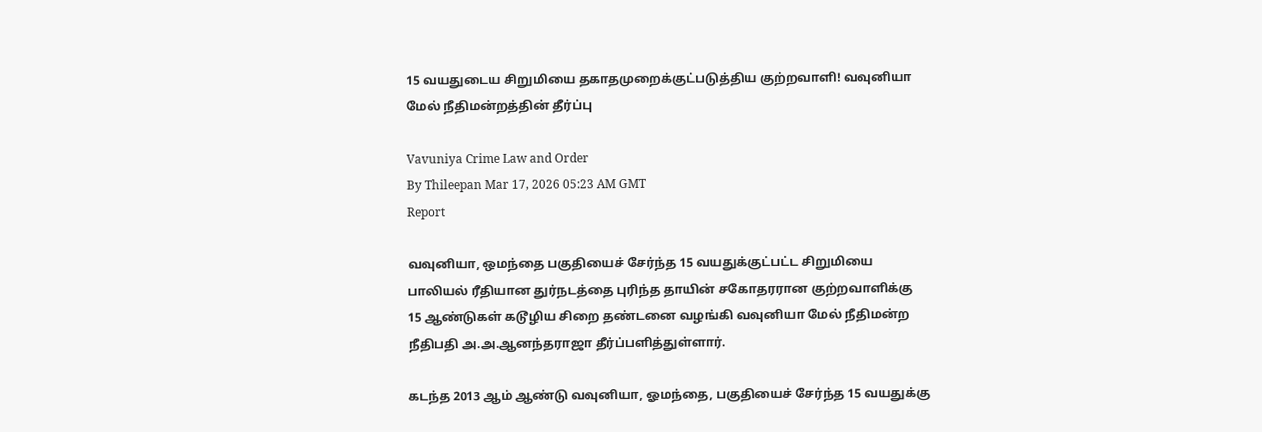15 வயதுடைய சிறுமியை தகாதமுறைக்குட்படுத்திய குற்றவாளி! வவுனியா மேல் நீதிமன்றத்தின் தீர்ப்பு

Vavuniya Crime Law and Order
By Thileepan Mar 17, 2026 05:23 AM GMT
Report

வவுனியா, ஒமந்தை பகுதியைச் சேர்ந்த 15 வயதுக்குட்பட்ட சிறுமியை பாலியல் ரீதியான துர்நடத்தை புரிந்த தாயின் சகோதரரான குற்றவாளிக்கு 15 ஆண்டுகள் கடூழிய சிறை தண்டனை வழங்கி வவுனியா மேல் நீதிமன்ற நீதிபதி அ.அ.ஆனந்தராஜா தீர்ப்பளித்துள்ளார்.

கடந்த 2013 ஆம் ஆண்டு வவுனியா, ஓமந்தை, பகுதியைச் சேர்ந்த 15 வயதுக்கு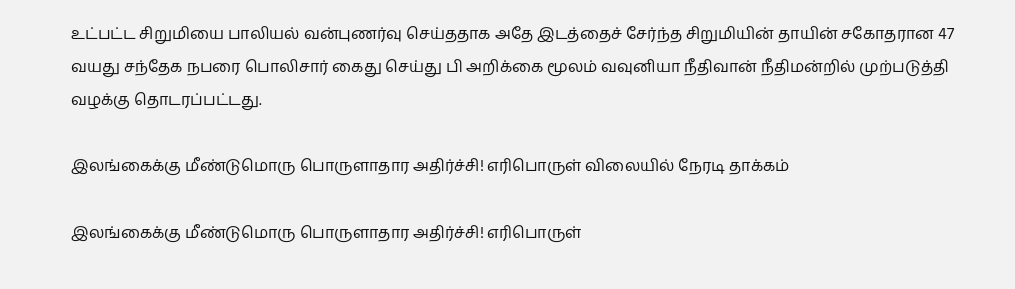உட்பட்ட சிறுமியை பாலியல் வன்புணர்வு செய்ததாக அதே இடத்தைச் சேர்ந்த சிறுமியின் தாயின் சகோதரான 47 வயது சந்தேக நபரை பொலிசார் கைது செய்து பி அறிக்கை மூலம் வவுனியா நீதிவான் நீதிமன்றில் முற்படுத்தி வழக்கு தொடரப்பட்டது.

இலங்கைக்கு மீண்டுமொரு பொருளாதார அதிர்ச்சி! எரிபொருள் விலையில் நேரடி தாக்கம்

இலங்கைக்கு மீண்டுமொரு பொருளாதார அதிர்ச்சி! எரிபொருள்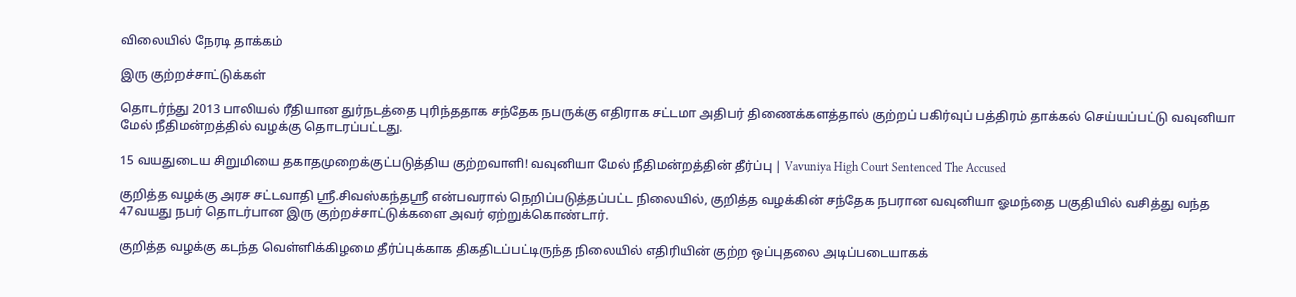விலையில் நேரடி தாக்கம்

இரு குற்றச்சாட்டுக்கள்

தொடர்ந்து 2013 பாலியல் ரீதியான துர்நடத்தை புரிந்ததாக சந்தேக நபருக்கு எதிராக சட்டமா அதிபர் திணைக்களத்தால் குற்றப் பகிர்வுப் பத்திரம் தாக்கல் செய்யப்பட்டு வவுனியா மேல் நீதிமன்றத்தில் வழக்கு தொடரப்பட்டது.

15 வயதுடைய சிறுமியை தகாதமுறைக்குட்படுத்திய குற்றவாளி! வவுனியா மேல் நீதிமன்றத்தின் தீர்ப்பு | Vavuniya High Court Sentenced The Accused

குறித்த வழக்கு அரச சட்டவாதி ஸ்ரீ.சிவஸ்கந்தஸ்ரீ என்பவரால் நெறிப்படுத்தப்பட்ட நிலையில், குறித்த வழக்கின் சந்தேக நபரான வவுனியா ஓமந்தை பகுதியில் வசித்து வந்த 47வயது நபர் தொடர்பான இரு குற்றச்சாட்டுக்களை அவர் ஏற்றுக்கொண்டார்.

குறித்த வழக்கு கடந்த வெள்ளிக்கிழமை தீர்ப்புக்காக திகதிடப்பட்டிருந்த நிலையில் எதிரியின் குற்ற ஒப்புதலை அடிப்படையாகக்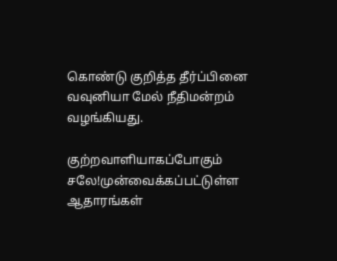கொண்டு குறித்த தீர்ப்பினை வவுனியா மேல் நீதிமன்றம் வழங்கியது.

குற்றவாளியாகப்போகும் சலே!முன்வைக்கப்பட்டுள்ள ஆதாரங்கள்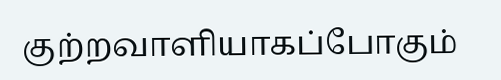குற்றவாளியாகப்போகும்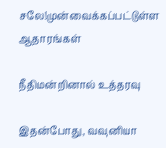சலே!முன்வைக்கப்பட்டுள்ள ஆதாரங்கள்

நீதிமன்றினால் உத்தரவு

இதன்போது, வவுனியா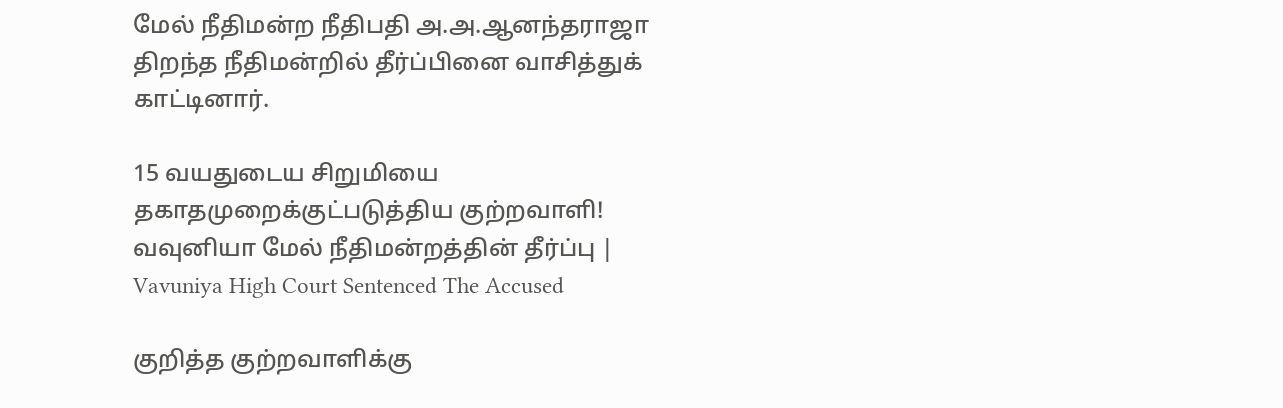மேல் நீதிமன்ற நீதிபதி அ.அ.ஆனந்தராஜா திறந்த நீதிமன்றில் தீர்ப்பினை வாசித்துக் காட்டினார்.

15 வயதுடைய சிறுமியை தகாதமுறைக்குட்படுத்திய குற்றவாளி! வவுனியா மேல் நீதிமன்றத்தின் தீர்ப்பு | Vavuniya High Court Sentenced The Accused

குறித்த குற்றவாளிக்கு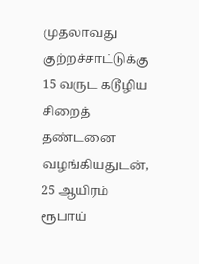முதலாவது குற்றச்சாட்டுக்கு 15 வருட கடூழிய சிறைத் தண்டனை வழங்கியதுடன், 25 ஆயிரம் ரூபாய்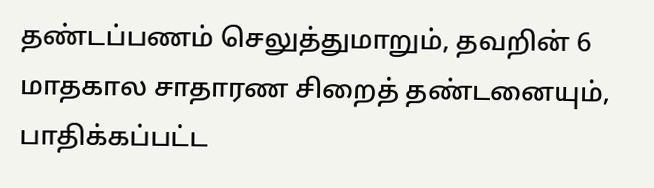தண்டப்பணம் செலுத்துமாறும், தவறின் 6 மாதகால சாதாரண சிறைத் தண்டனையும், பாதிக்கப்பட்ட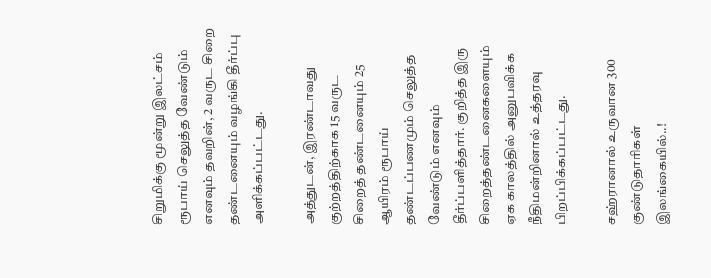சிறுமிக்கு மூன்று இலட்சம் ரூபாய் செலுத்த வேண்டும் எனவும் தவறின், 2 வருட சிறை தண்டனையும் வழங்கி தீர்ப்பு அளிக்கப்பட்டது.

அத்துடன், இரண்டாவது குற்றத்திற்காக 15 வருட சிறைத் தண்டனையும் 25 ஆயிரம் ரூபாய் தண்டப்பணமும் செலுத்த வேண்டும் எனவும் தீர்ப்பளித்தார். குறித்த இரு சிறைத்தண்டனைகளையும் ஏக காலத்தில் அனுபவிக்க நீதிமன்றினால் உத்தரவு பிறப்பிக்கப்பட்டது.

சஹ்ரானால் உருவான 300 குண்டுதாரிகள் இலங்கையில்..!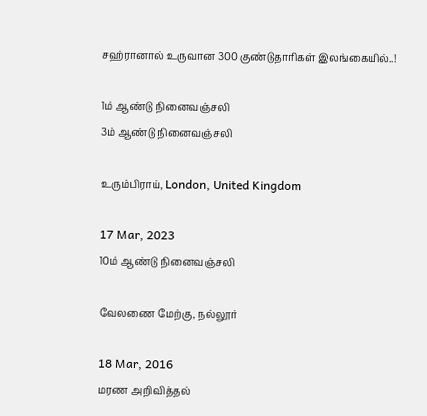சஹ்ரானால் உருவான 300 குண்டுதாரிகள் இலங்கையில்..!

1ம் ஆண்டு நினைவஞ்சலி
3ம் ஆண்டு நினைவஞ்சலி

உரும்பிராய், London, United Kingdom

17 Mar, 2023
10ம் ஆண்டு நினைவஞ்சலி

வேலணை மேற்கு, நல்லூர்

18 Mar, 2016
மரண அறிவித்தல்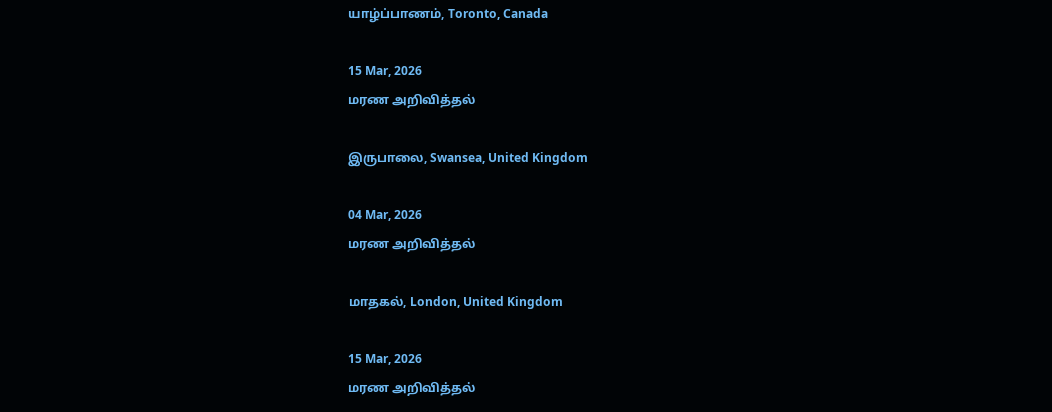யாழ்ப்பாணம், Toronto, Canada

15 Mar, 2026
மரண அறிவித்தல்

இருபாலை, Swansea, United Kingdom

04 Mar, 2026
மரண அறிவித்தல்

மாதகல், London, United Kingdom

15 Mar, 2026
மரண அறிவித்தல்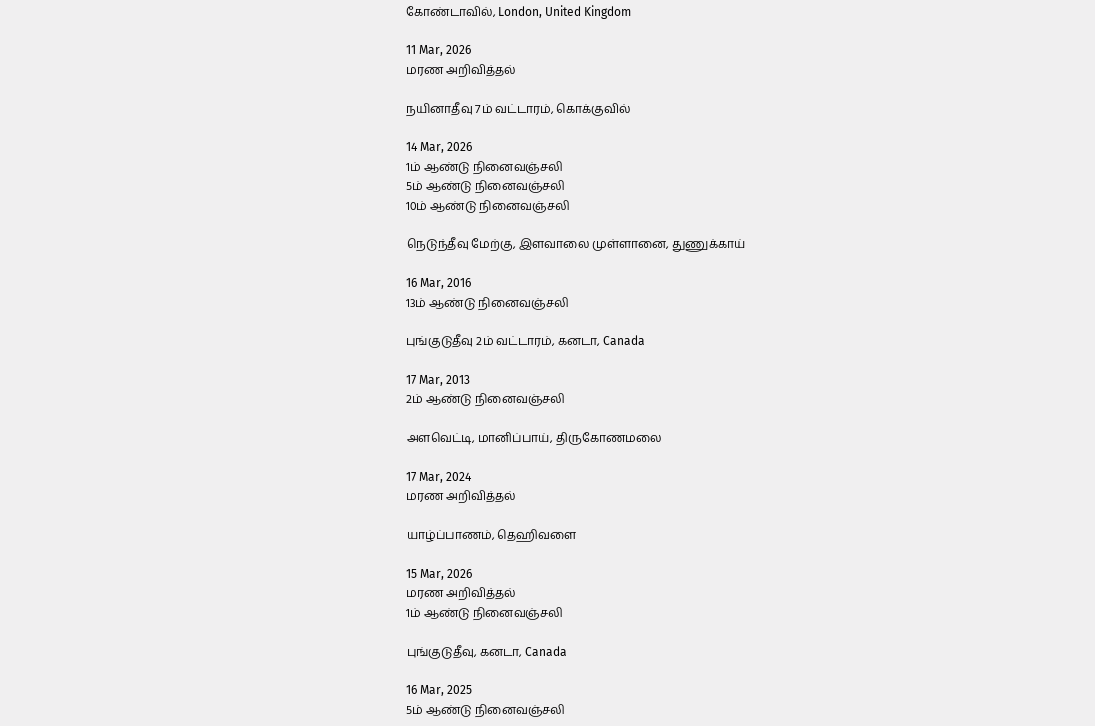கோண்டாவில், London, United Kingdom

11 Mar, 2026
மரண அறிவித்தல்

நயினாதீவு 7ம் வட்டாரம், கொக்குவில்

14 Mar, 2026
1ம் ஆண்டு நினைவஞ்சலி
5ம் ஆண்டு நினைவஞ்சலி
10ம் ஆண்டு நினைவஞ்சலி

நெடுந்தீவு மேற்கு, இளவாலை முள்ளானை, துணுக்காய்

16 Mar, 2016
13ம் ஆண்டு நினைவஞ்சலி

புங்குடுதீவு 2ம் வட்டாரம், கனடா, Canada

17 Mar, 2013
2ம் ஆண்டு நினைவஞ்சலி

அளவெட்டி, மானிப்பாய், திருகோணமலை

17 Mar, 2024
மரண அறிவித்தல்

யாழ்ப்பாணம், தெஹிவளை

15 Mar, 2026
மரண அறிவித்தல்
1ம் ஆண்டு நினைவஞ்சலி

புங்குடுதீவு, கனடா, Canada

16 Mar, 2025
5ம் ஆண்டு நினைவஞ்சலி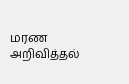மரண அறிவித்தல்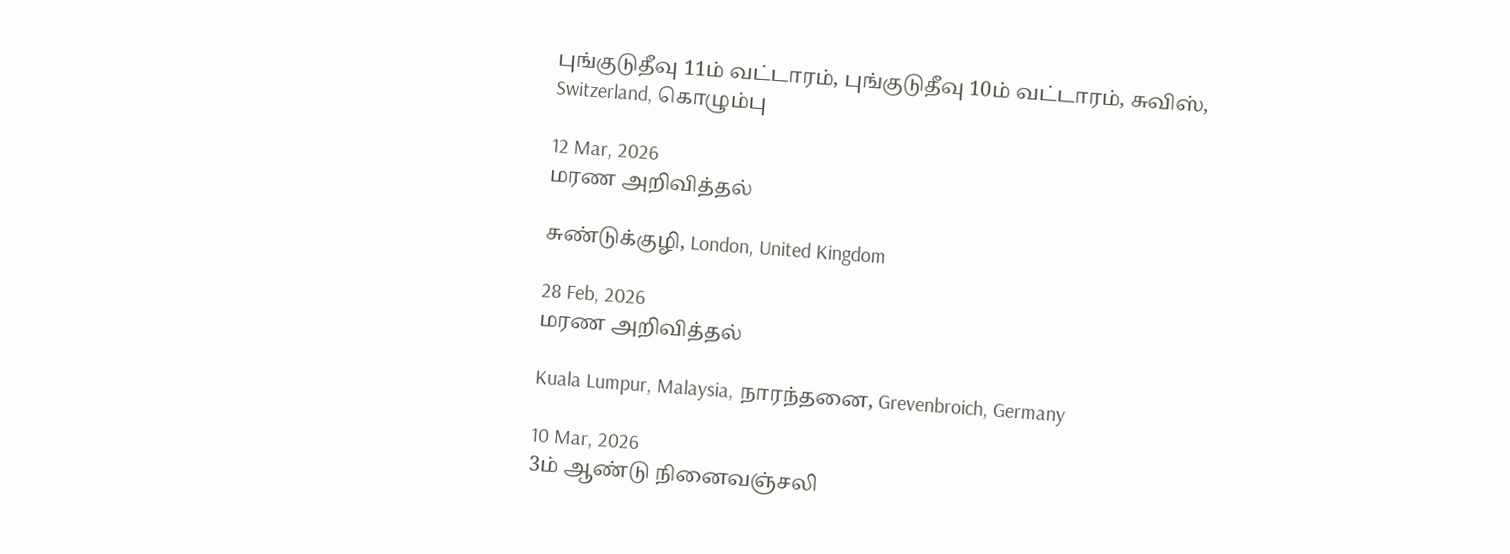புங்குடுதீவு 11ம் வட்டாரம், புங்குடுதீவு 10ம் வட்டாரம், சுவிஸ், Switzerland, கொழும்பு

12 Mar, 2026
மரண அறிவித்தல்

சுண்டுக்குழி, London, United Kingdom

28 Feb, 2026
மரண அறிவித்தல்

Kuala Lumpur, Malaysia, நாரந்தனை, Grevenbroich, Germany

10 Mar, 2026
3ம் ஆண்டு நினைவஞ்சலி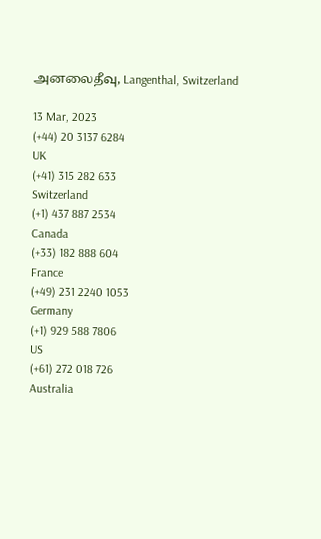அனலைதீவு, Langenthal, Switzerland

13 Mar, 2023
(+44) 20 3137 6284
UK
(+41) 315 282 633
Switzerland
(+1) 437 887 2534
Canada
(+33) 182 888 604
France
(+49) 231 2240 1053
Germany
(+1) 929 588 7806
US
(+61) 272 018 726
Australia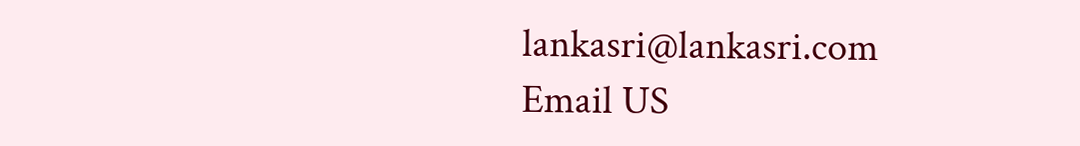lankasri@lankasri.com
Email US